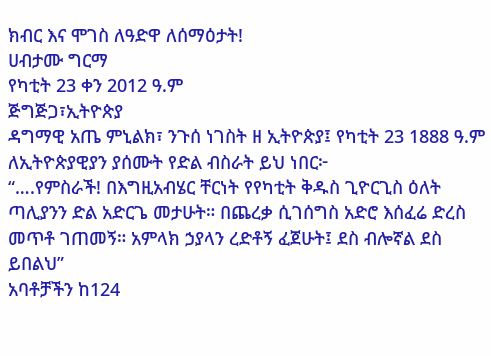ክብር እና ሞገስ ለዓድዋ ለሰማዕታት!
ሀብታሙ ግርማ
የካቲት 23 ቀን 2012 ዓ.ም
ጅግጅጋ፣ኢትዮጵያ
ዳግማዊ አጤ ምኒልክ፣ ንጉሰ ነገስት ዘ ኢትዮጵያ፤ የካቲት 23 1888 ዓ.ም ለኢትዮጵያዊያን ያሰሙት የድል ብስራት ይህ ነበር፦
“….የምስራች! በእግዚአብሄር ቸርነት የየካቲት ቅዱስ ጊዮርጊስ ዕለት ጣሊያንን ድል አድርጌ መታሁት። በጨረቃ ሲገሰግስ አድሮ እሰፈሬ ድረስ መጥቶ ገጠመኝ። አምላክ ኃያላን ረድቶኝ ፈጀሁት፤ ደስ ብሎኛል ደስ ይበልህ”
አባቶቻችን ከ124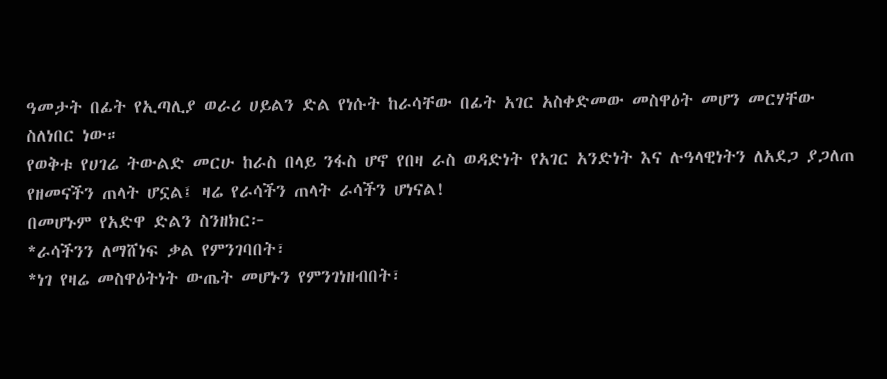ዓመታት በፊት የኢጣሊያ ወራሪ ሀይልን ድል የነሱት ከራሳቸው በፊት አገር አስቀድመው መስዋዕት መሆን መርሃቸው ስለነበር ነው።
የወቅቱ የሀገሬ ትውልድ መርሁ ከራስ በላይ ንፋስ ሆኖ የበዛ ራስ ወዳድነት የአገር አንድነት እና ሉዓላዊነትን ለአደጋ ያጋለጠ የዘመናችን ጠላት ሆኗል፤ ዛሬ የራሳችን ጠላት ራሳችን ሆነናል!
በመሆኑም የአድዋ ድልን ስንዘክር፦
*ራሳችንን ለማሸነፍ ቃል የምንገባበት፣
*ነገ የዛሬ መስዋዕትነት ውጤት መሆኑን የምንገነዘብበት፣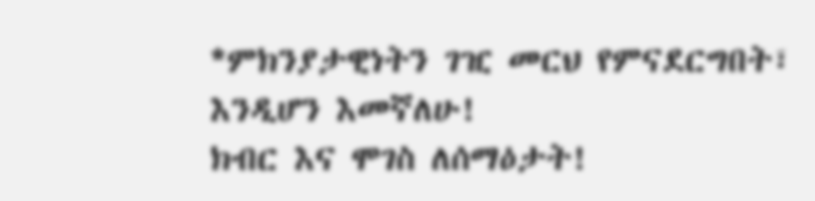*ምክንያታዊነትን ገዢ መርህ የምናደርግበት፣
እንዲሆን እመኛለሁ!
ክብር እና ሞገስ ለሰማዕታት!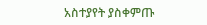አስተያየት ያስቀምጡ